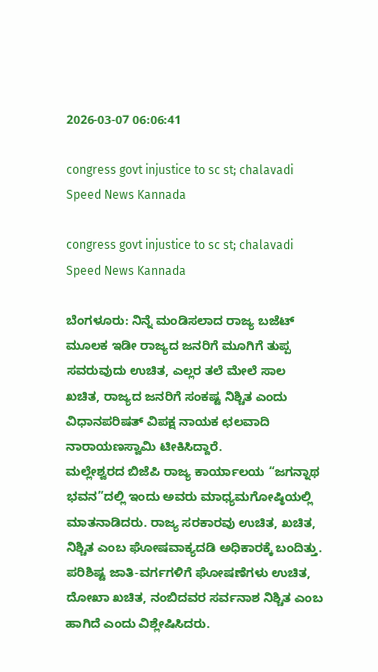2026-03-07 06:06:41

congress govt injustice to sc st; chalavadi Speed News Kannada

congress govt injustice to sc st; chalavadi  Speed News Kannada

ಬೆಂಗಳೂರು: ನಿನ್ನೆ ಮಂಡಿಸಲಾದ ರಾಜ್ಯ ಬಜೆಟ್ ಮೂಲಕ ಇಡೀ ರಾಜ್ಯದ ಜನರಿಗೆ ಮೂಗಿಗೆ ತುಪ್ಪ ಸವರುವುದು ಉಚಿತ, ಎಲ್ಲರ ತಲೆ ಮೇಲೆ ಸಾಲ ಖಚಿತ, ರಾಜ್ಯದ ಜನರಿಗೆ ಸಂಕಷ್ಟ ನಿಶ್ಚಿತ ಎಂದು ವಿಧಾನಪರಿಷತ್ ವಿಪಕ್ಷ ನಾಯಕ ಛಲವಾದಿ ನಾರಾಯಣಸ್ವಾಮಿ ಟೀಕಿಸಿದ್ದಾರೆ.
ಮಲ್ಲೇಶ್ವರದ ಬಿಜೆಪಿ ರಾಜ್ಯ ಕಾರ್ಯಾಲಯ “ಜಗನ್ನಾಥ ಭವನ”ದಲ್ಲಿ ಇಂದು ಅವರು ಮಾಧ್ಯಮಗೋಷ್ಠಿಯಲ್ಲಿ ಮಾತನಾಡಿದರು. ರಾಜ್ಯ ಸರಕಾರವು ಉಚಿತ, ಖಚಿತ, ನಿಶ್ಚಿತ ಎಂಬ ಘೋಷವಾಕ್ಯದಡಿ ಅಧಿಕಾರಕ್ಕೆ ಬಂದಿತ್ತು. ಪರಿಶಿಷ್ಟ ಜಾತಿ-ವರ್ಗಗಳಿಗೆ ಘೋಷಣೆಗಳು ಉಚಿತ, ದೋಖಾ ಖಚಿತ, ನಂಬಿದವರ ಸರ್ವನಾಶ ನಿಶ್ಚಿತ ಎಂಬ ಹಾಗಿದೆ ಎಂದು ವಿಶ್ಲೇಷಿಸಿದರು.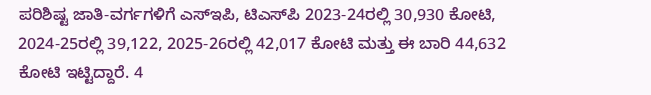ಪರಿಶಿಷ್ಟ ಜಾತಿ-ವರ್ಗಗಳಿಗೆ ಎಸ್‍ಇಪಿ, ಟಿಎಸ್‍ಪಿ 2023-24ರಲ್ಲಿ 30,930 ಕೋಟಿ,  2024-25ರಲ್ಲಿ 39,122, 2025-26ರಲ್ಲಿ 42,017 ಕೋಟಿ ಮತ್ತು ಈ ಬಾರಿ 44,632 ಕೋಟಿ ಇಟ್ಟಿದ್ದಾರೆ. 4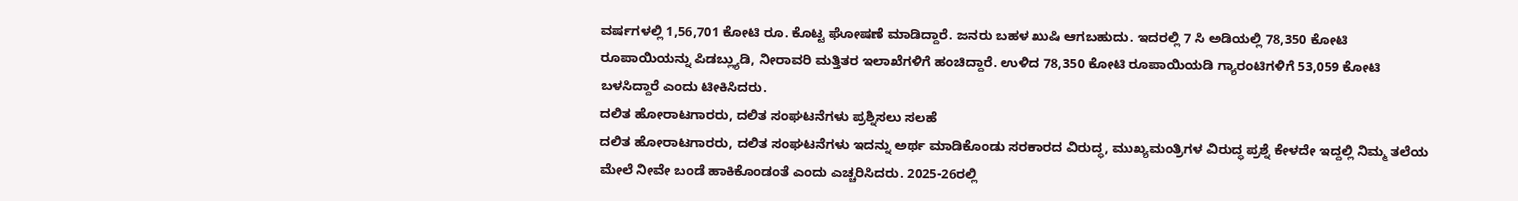ವರ್ಷಗಳಲ್ಲಿ 1,56,701 ಕೋಟಿ ರೂ. ಕೊಟ್ಟ ಘೋಷಣೆ ಮಾಡಿದ್ದಾರೆ. ಜನರು ಬಹಳ ಖುಷಿ ಆಗಬಹುದು. ಇದರಲ್ಲಿ 7 ಸಿ ಅಡಿಯಲ್ಲಿ 78,350 ಕೋಟಿ ರೂಪಾಯಿಯನ್ನು ಪಿಡಬ್ಲ್ಯುಡಿ, ನೀರಾವರಿ ಮತ್ತಿತರ ಇಲಾಖೆಗಳಿಗೆ ಹಂಚಿದ್ದಾರೆ. ಉಳಿದ 78,350 ಕೋಟಿ ರೂಪಾಯಿಯಡಿ ಗ್ಯಾರಂಟಿಗಳಿಗೆ 53,059 ಕೋಟಿ ಬಳಸಿದ್ದಾರೆ ಎಂದು ಟೀಕಿಸಿದರು.
ದಲಿತ ಹೋರಾಟಗಾರರು, ದಲಿತ ಸಂಘಟನೆಗಳು ಪ್ರಶ್ನಿಸಲು ಸಲಹೆ
ದಲಿತ ಹೋರಾಟಗಾರರು, ದಲಿತ ಸಂಘಟನೆಗಳು ಇದನ್ನು ಅರ್ಥ ಮಾಡಿಕೊಂಡು ಸರಕಾರದ ವಿರುದ್ಧ, ಮುಖ್ಯಮಂತ್ರಿಗಳ ವಿರುದ್ಧ ಪ್ರಶ್ನೆ ಕೇಳದೇ ಇದ್ದಲ್ಲಿ ನಿಮ್ಮ ತಲೆಯ ಮೇಲೆ ನೀವೇ ಬಂಡೆ ಹಾಕಿಕೊಂಡಂತೆ ಎಂದು ಎಚ್ಚರಿಸಿದರು. 2025-26ರಲ್ಲಿ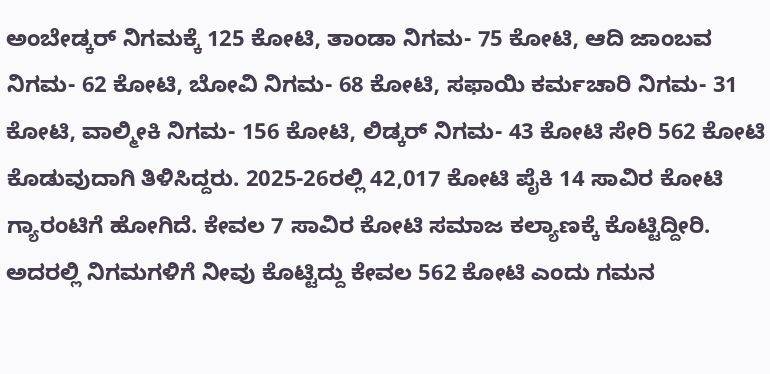ಅಂಬೇಡ್ಕರ್ ನಿಗಮಕ್ಕೆ 125 ಕೋಟಿ, ತಾಂಡಾ ನಿಗಮ- 75 ಕೋಟಿ, ಆದಿ ಜಾಂಬವ ನಿಗಮ- 62 ಕೋಟಿ, ಬೋವಿ ನಿಗಮ- 68 ಕೋಟಿ, ಸಫಾಯಿ ಕರ್ಮಚಾರಿ ನಿಗಮ- 31 ಕೋಟಿ, ವಾಲ್ಮೀಕಿ ನಿಗಮ- 156 ಕೋಟಿ, ಲಿಡ್ಕರ್ ನಿಗಮ- 43 ಕೋಟಿ ಸೇರಿ 562 ಕೋಟಿ ಕೊಡುವುದಾಗಿ ತಿಳಿಸಿದ್ದರು. 2025-26ರಲ್ಲಿ 42,017 ಕೋಟಿ ಪೈಕಿ 14 ಸಾವಿರ ಕೋಟಿ ಗ್ಯಾರಂಟಿಗೆ ಹೋಗಿದೆ. ಕೇವಲ 7 ಸಾವಿರ ಕೋಟಿ ಸಮಾಜ ಕಲ್ಯಾಣಕ್ಕೆ ಕೊಟ್ಟಿದ್ದೀರಿ. ಅದರಲ್ಲಿ ನಿಗಮಗಳಿಗೆ ನೀವು ಕೊಟ್ಟಿದ್ದು ಕೇವಲ 562 ಕೋಟಿ ಎಂದು ಗಮನ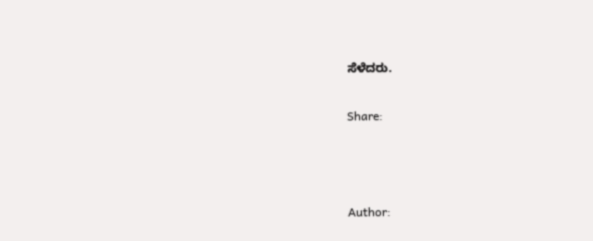ಸೆಳೆದರು.

Share:



Author: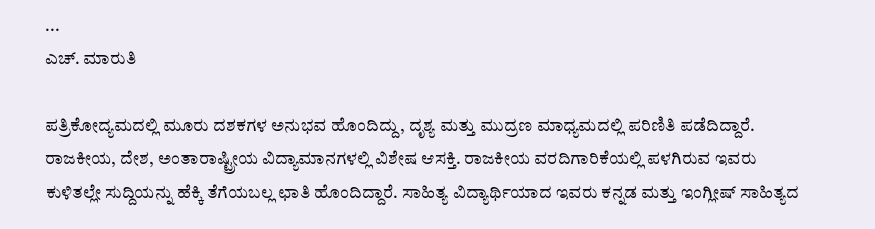...
ಎಚ್‌. ಮಾರುತಿ

ಪತ್ರಿಕೋದ್ಯಮದಲ್ಲಿ ಮೂರು ದಶಕಗಳ ಅನುಭವ ಹೊಂದಿದ್ದು, ದೃಶ್ಯ ಮತ್ತು ಮುದ್ರಣ ಮಾಧ್ಯಮದಲ್ಲಿ ಪರಿಣಿತಿ ಪಡೆದಿದ್ದಾರೆ. ರಾಜಕೀಯ, ದೇಶ, ಅಂತಾರಾಷ್ಟ್ರೀಯ ವಿದ್ಯಾಮಾನಗಳಲ್ಲಿ ವಿಶೇಷ ಆಸಕ್ತಿ. ರಾಜಕೀಯ ವರದಿಗಾರಿಕೆಯಲ್ಲಿ ಪಳಗಿರುವ ಇವರು ಕುಳಿತಲ್ಲೇ ಸುದ್ದಿಯನ್ನು ಹೆಕ್ಕಿ ತೆಗೆಯಬಲ್ಲ ಛಾತಿ ಹೊಂದಿದ್ದಾರೆ. ಸಾಹಿತ್ಯ ವಿದ್ಯಾರ್ಥಿಯಾದ ಇವರು ಕನ್ನಡ ಮತ್ತು ಇಂಗ್ಲೀಷ್‌ ಸಾಹಿತ್ಯದ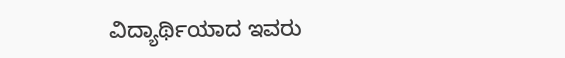ವಿದ್ಯಾರ್ಥಿಯಾದ ಇವರು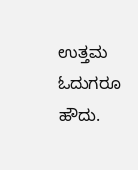ಉತ್ತಮ ಓದುಗರೂ ಹೌದು.